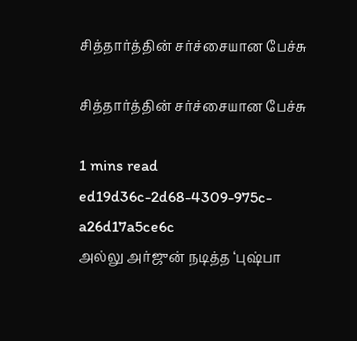சித்தார்த்தின் சர்ச்சையான பேச்சு

சித்தார்த்தின் சர்ச்சையான பேச்சு

1 mins read
ed19d36c-2d68-4309-975c-a26d17a5ce6c
அல்லு அர்ஜுன் நடித்த ‘புஷ்பா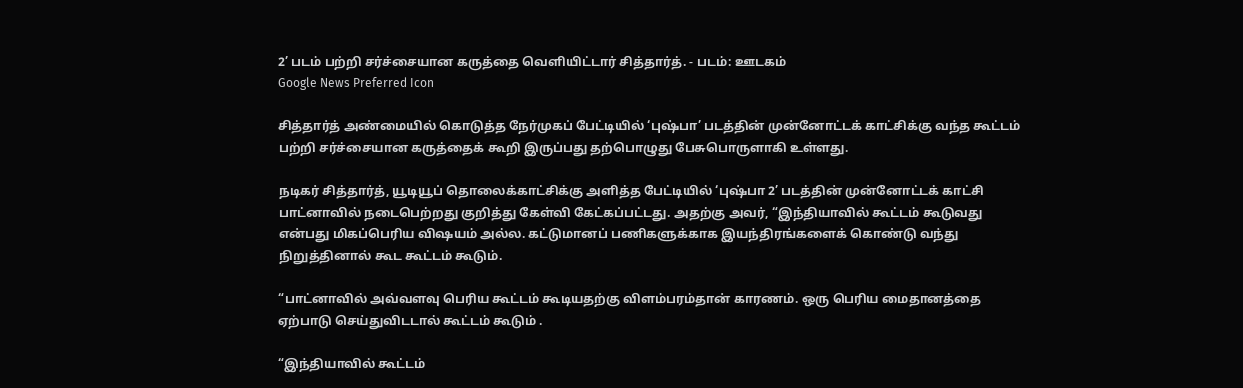2’ படம் பற்றி சர்ச்சையான கருத்தை வெளியிட்டார் சித்தார்த். - படம்: ஊடகம்
Google News Preferred Icon

சித்தார்த் அண்மையில் கொடுத்த நேர்முகப் பேட்டியில் ‘புஷ்பா’ படத்தின் முன்னோட்டக் காட்சிக்கு வந்த கூட்டம் பற்றி சர்ச்சையான கருத்தைக் கூறி இருப்பது தற்பொழுது பேசுபொருளாகி உள்ளது.

நடிகர் சித்தார்த், யூடியூப் தொலைக்காட்சிக்கு அளித்த பேட்டியில் ‘புஷ்பா 2’ படத்தின் முன்னோட்டக் காட்சி பாட்னாவில் நடைபெற்றது குறித்து கேள்வி கேட்கப்பட்டது. அதற்கு அவர், “இந்தியாவில் கூட்டம் கூடுவது என்பது மிகப்பெரிய விஷயம் அல்ல. கட்டுமானப் பணிகளுக்காக இயந்திரங்களைக் கொண்டு வந்து நிறுத்தினால் கூட கூட்டம் கூடும்.

“பாட்னாவில் அவ்வளவு பெரிய கூட்டம் கூடியதற்கு விளம்பரம்தான் காரணம். ஒரு பெரிய மைதானத்தை ஏற்பாடு செய்துவிடடால் கூட்டம் கூடும் .

“இந்தியாவில் கூட்டம்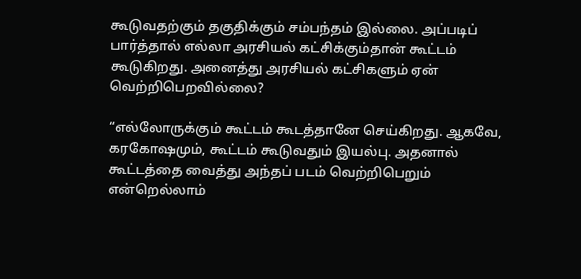கூடுவதற்கும் தகுதிக்கும் சம்பந்தம் இல்லை. அப்படிப் பார்த்தால் எல்லா அரசியல் கட்சிக்கும்தான் கூட்டம் கூடுகிறது. அனைத்து அரசியல் கட்சிகளும் ஏன் வெற்றிபெறவில்லை?

“எல்லோருக்கும் கூட்டம் கூடத்தானே செய்கிறது. ஆகவே, கரகோஷமும், கூட்டம் கூடுவதும் இயல்பு. அதனால் கூட்டத்தை வைத்து அந்தப் படம் வெற்றிபெறும் என்றெல்லாம்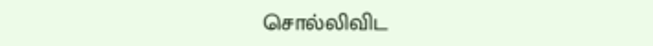சொல்லிவிட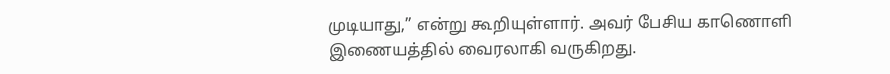முடியாது,” என்று கூறியுள்ளார். அவர் பேசிய காணொளி இணையத்தில் வைரலாகி வருகிறது.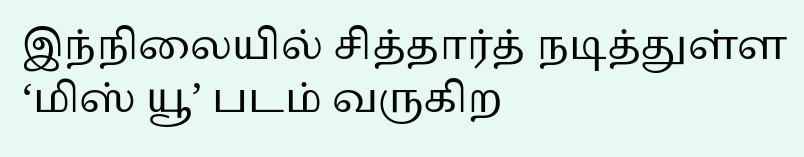இந்நிலையில் சித்தார்த் நடித்துள்ள ‘மிஸ் யூ’ படம் வருகிற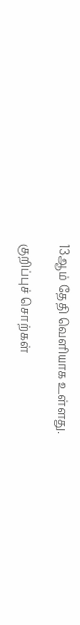13ஆம் தேதி வெளியாக உள்ளது.

குறிப்புச் சொற்கள்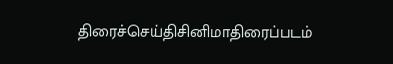திரைச்செய்திசினிமாதிரைப்படம்